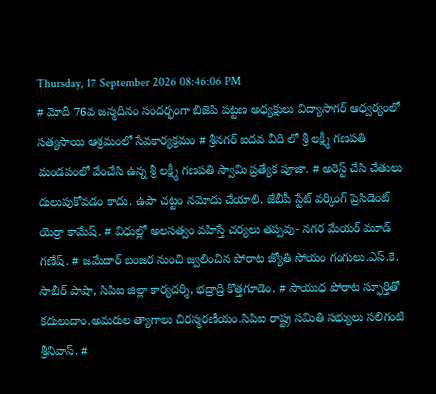Thursday, 17 September 2026 08:46:06 PM
# మోదీ 76వ జన్మదినం సందర్భంగా బిజెపి పట్టణ అధ్యక్షులు విద్యాసాగర్ ఆధ్వర్యంలో సత్యసాయి ఆశ్రమంలో సేవకార్యక్రమం # శ్రీనగర్ ఐదవ వీది లో శ్రీ లక్ష్మీ గణపతి మండపంలో వేంచేసి ఉన్న శ్రీ లక్ష్మీ గణపతి స్వామి ప్రత్యేక పూజా. # అరెస్ట్ చేసి చేతులు దులుపుకోవడం కాదు. ఉపా చట్టం నమోదు చేయాలి. జేబీపీ స్టేట్ వర్కింగ్ ప్రెసిడెంట్ యెర్రా కామేష్. # విధుల్లో అలసత్వం వహిస్తే చర్యలు తప్పవు- నగర మేయర్ మూడ్ గణేష్. # జమేదార్ బంజర నుంచి జ్వలించిన పోరాట జ్యోతి సోయం గంగులు.ఎస్.కె. సాబీర్ పాషా, సిపిఐ జిల్లా కార్యదర్శి, భద్రాద్రి కొత్తగూడెం. # సాయుధ పోరాట స్ఫూర్తితో కదులుదాం.అమరుల త్యాగాలు చిరస్మరణీయం.సిపిఐ రాష్ట్ర సమితి సభ్యులు సలిగంటి శ్రీనివాస్. #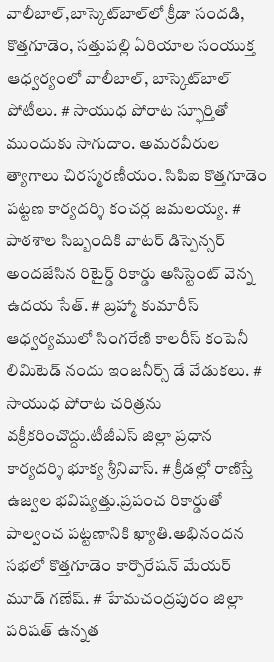వాలీబాల్‌,బాస్కెట్‌బాల్‌లో క్రీడా సందడి, కొత్తగూడెం, సత్తుపల్లి ఏరియాల సంయుక్త ఆధ్వర్యంలో వాలీబాల్, బాస్కెట్‌బాల్ పోటీలు. # సాయుధ పోరాట స్ఫూర్తితో ముందుకు సాగుదాం. అమరవీరుల త్యాగాలు చిరస్మరణీయం. సిపిఐ కొత్తగూడెం పట్టణ కార్యదర్శి కంచర్ల జమలయ్య. # పాఠశాల సిబ్బందికి వాటర్ డిస్పెన్సర్ అందజేసిన రిటైర్డ్ రికార్డు అసిస్టెంట్ వెన్న ఉదయ సేత్. # బ్రహ్మా కుమారీస్ ఆధ్వర్యములో సింగరేణి కాలరీస్ కంపెనీ లిమిటెడ్ నందు ఇంజనీర్స్ డే వేడుకలు. # సాయుధ పోరాట చరిత్రను వక్రీకరించొద్దు.టీజీఎస్ జిల్లా ప్రధాన కార్యదర్శి భూక్య శ్రీనివాస్. # క్రీడల్లో రాణిస్తే ఉజ్వల భవిష్యత్తు.ప్రపంచ రికార్డుతో పాల్వంచ పట్టణానికి ఖ్యాతి.అభినందన సభలో కొత్తగూడెం కార్పొరేషన్ మేయర్ మూడ్ గణేష్. # హేమచంద్రపురం జిల్లా పరిషత్ ఉన్నత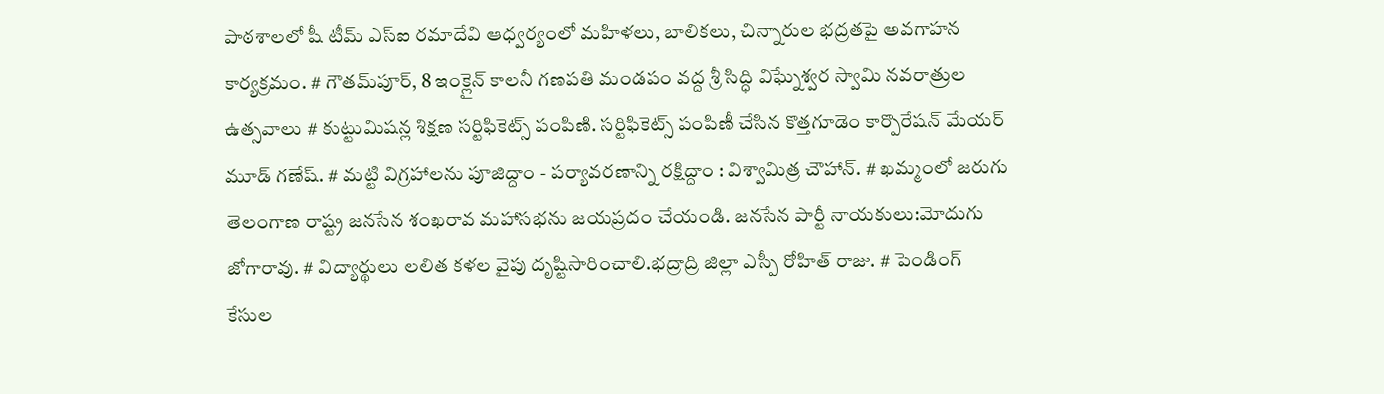పాఠశాలలో షీ టీమ్‌ ఎస్‌ఐ రమాదేవి ఆధ్వర్యంలో మహిళలు, బాలికలు, చిన్నారుల భద్రతపై అవగాహన కార్యక్రమం. # గౌతమ్‌పూర్, 8 ఇంక్లైన్ కాలనీ గణపతి మండపం వద్ద శ్రీ సిద్ధి విఘ్నేశ్వర స్వామి నవరాత్రుల ఉత్సవాలు # కుట్టుమిషన్ల శిక్షణ సర్టిఫికెట్స్ పంపిణి. సర్టిఫికెట్స్ పంపిణీ చేసిన కొత్తగూడెం కార్పొరేషన్ మేయర్ మూడ్ గణేష్. # మట్టి విగ్రహాలను పూజిద్దాం - పర్యావరణాన్ని రక్షిద్దాం : విశ్వామిత్ర చౌహాన్. # ఖమ్మంలో జరుగు తెలంగాణ రాష్ట్ర జనసేన శంఖరావ మహాసభను జయప్రదం చేయండి. జనసేన పార్టీ నాయకులు:మోదుగు జోగారావు. # విద్యార్థులు లలిత కళల వైపు దృష్టిసారించాలి.భద్రాద్రి జిల్లా ఎస్పీ రోహిత్ రాజు. # పెండింగ్ కేసుల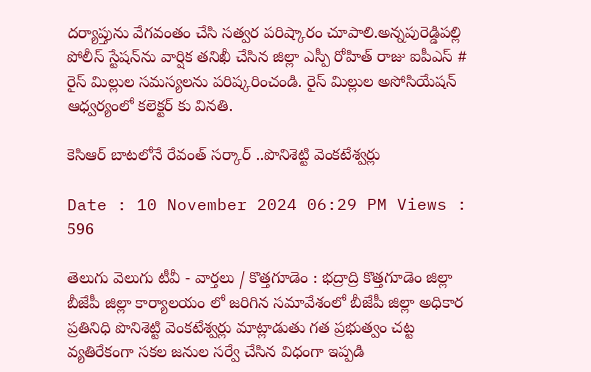దర్యాప్తును వేగవంతం చేసి సత్వర పరిష్కారం చూపాలి.అన్నపురెడ్డిపల్లి పోలీస్ స్టేషన్‌ను వార్షిక తనిఖీ చేసిన జిల్లా ఎస్పీ రోహిత్ రాజు ఐపీఎస్ # రైస్ మిల్లుల సమస్యలను పరిష్కరించండి. రైస్ మిల్లుల అసోసియేషన్ ఆధ్వర్యంలో కలెక్టర్ కు వినతి.

కెసిఆర్ బాటలోనే రేవంత్ సర్కార్ ..పొనిశెట్టి వెంకటేశ్వర్లు

Date : 10 November 2024 06:29 PM Views : 596

తెలుగు వెలుగు టీవీ - వార్తలు / కొత్తగూడెం : భద్రాద్రి కొత్తగూడెం జిల్లా బీజేపీ జిల్లా కార్యాలయం లో జరిగిన సమావేశంలో బీజేపీ జిల్లా అధికార ప్రతినిధి పొనిశెట్టి వెంకటేశ్వర్లు మాట్లాడుతు గత ప్రభుత్వం చట్ట వ్యతిరేకంగా సకల జనుల సర్వే చేసిన విధంగా ఇప్పడి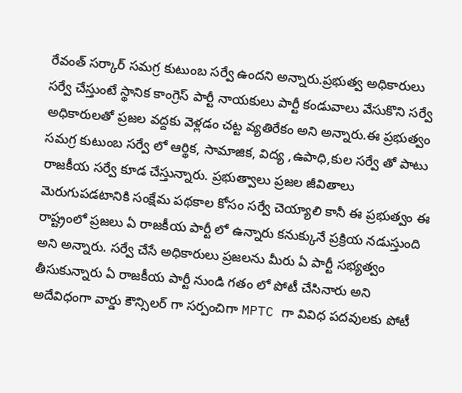రేవంత్ సర్కార్ సమగ్ర కుటుంబ సర్వే ఉందని అన్నారు.ప్రభుత్వ అధికారులు సర్వే చేస్తుంటే స్థానిక కాంగ్రెస్ పార్టీ నాయకులు పార్టీ కండువాలు వేసుకొని సర్వే అధికారులతో ప్రజల వద్దకు వెళ్లడం చట్ట వ్యతిరేకం అని అన్నారు.ఈ ప్రభుత్వం సమగ్ర కుటుంబ సర్వే లో ఆర్థిక, సామాజిక, విద్య ,ఉపాధి,కుల సర్వే తో పాటు రాజకీయ సర్వే కూడ చేస్తున్నారు. ప్రభుత్వాలు ప్రజల జీవితాలు మెరుగుపడటానికి సంక్షేమ పథకాల కోసం సర్వే చెయ్యాలి కానీ ఈ ప్రభుత్వం ఈ రాష్ట్రంలో ప్రజలు ఏ రాజకీయ పార్టీ లో ఉన్నారు కనుక్కునే ప్రక్రియ నడుస్తుంది అని అన్నారు. సర్వే చేసే అధికారులు ప్రజలను మీరు ఏ పార్టీ సభ్యత్వం తీసుకున్నారు ఏ రాజకీయ పార్టీ నుండి గతం లో పోటీ చేసినారు అని అదేవిధంగా వార్డు కౌన్సిలర్ గా సర్పంచిగా MPTC గా వివిధ పదవులకు పోటీ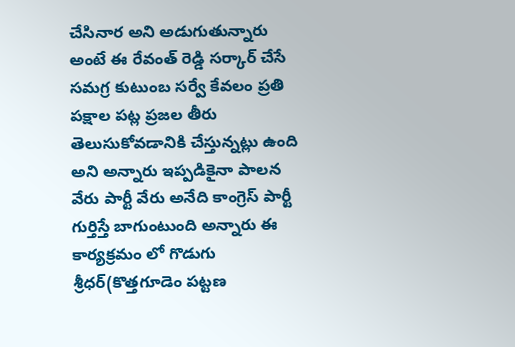చేసినార అని అడుగుతున్నారు అంటే ఈ రేవంత్ రెడ్డి సర్కార్ చేసే సమగ్ర కుటుంబ సర్వే కేవలం ప్రతి పక్షాల పట్ల ప్రజల తీరు తెలుసుకోవడానికి చేస్తున్నట్లు ఉంది అని అన్నారు ఇప్పడికైనా పాలన వేరు పార్టీ వేరు అనేది కాంగ్రెస్ పార్టీ గుర్తిస్తే బాగుంటుంది అన్నారు ఈ కార్యక్రమం లో గొడుగు శ్రీధర్(కొత్తగూడెం పట్టణ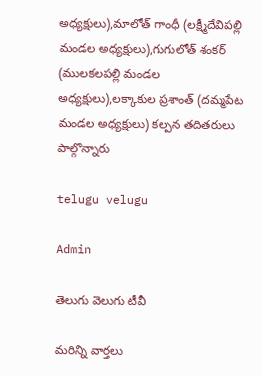అధ్యక్షులు),మాలోత్ గాంధీ (లక్ష్మీదేవిపల్లి మండల అధ్యక్షులు),గుగులోత్ శంకర్ (ములకలపల్లి మండల అధ్యక్షులు),లక్కాకుల ప్రశాంత్ (దమ్మపేట మండల అధ్యక్షులు) కల్పన తదితరులు పాల్గొన్నారు

telugu velugu

Admin

తెలుగు వెలుగు టీవీ

మరిన్ని వార్తలు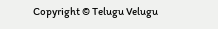Copyright © Telugu Velugu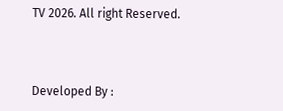TV 2026. All right Reserved.



Developed By :